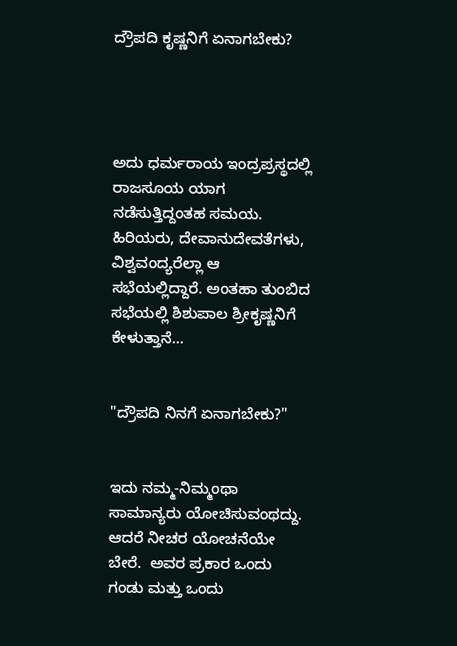ದ್ರೌಪದಿ ಕೃಷ್ಣನಿಗೆ ಏನಾಗಬೇಕು?




ಅದು ಧರ್ಮರಾಯ ಇಂದ್ರಪ್ರಸ್ಥದಲ್ಲಿ ರಾಜಸೂಯ ಯಾಗ ನಡೆಸುತ್ತಿದ್ದಂತಹ ಸಮಯ. ಹಿರಿಯರು, ದೇವಾನುದೇವತೆಗಳು, ವಿಶ್ವವಂದ್ಯರೆಲ್ಲಾ ಆ ಸಭೆಯಲ್ಲಿದ್ದಾರೆ. ಅಂತಹಾ ತುಂಬಿದ ಸಭೆಯಲ್ಲಿ ಶಿಶುಪಾಲ ಶ್ರೀಕೃಷ್ಣನಿಗೆ ಕೇಳುತ್ತಾನೆ...


"ದ್ರೌಪದಿ ನಿನಗೆ ಏನಾಗಬೇಕು?"


ಇದು ನಮ್ಮ-ನಿಮ್ಮಂಥಾ ಸಾಮಾನ್ಯರು ಯೋಚಿಸುವಂಥದ್ದು. ಆದರೆ ನೀಚರ ಯೋಚನೆಯೇ ಬೇರೆ.  ಅವರ ಪ್ರಕಾರ ಒಂದು ಗಂಡು ಮತ್ತು ಒಂದು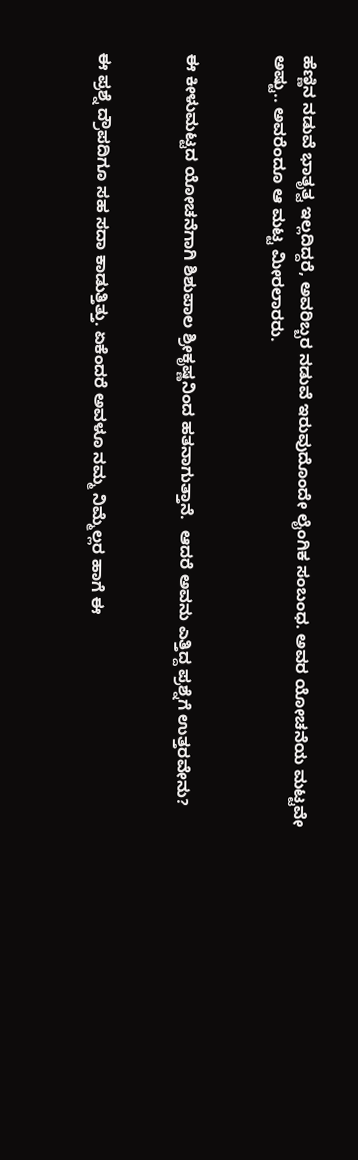ಹೆಣ್ಣಿನ ನಡುವೆ ಭಾತೃತ್ವ ಇಲ್ಲದಿದ್ದರೆ, ಅವರಿಬ್ಬರ ನಡುವೆ ಇರುವುದೊಂದೇ ಲೈಂಗಿಕ ಸಂಬಂಧ. ಅವರ ಯೋಚನೆಯ ಮಟ್ಟವೇ ಅಷ್ಟು.. ಅವರೆಂದೂ ಆ ಮಟ್ಟ ಮೀರಲಾರರು.


ಈ ಕೀಳುಮಟ್ಟದ ಯೋಚನೆಗಾಗಿ ಶಿಶುಪಾಲ ಶ್ರೀಕೃಷ್ಣನಿಂದ ಹತನಾಗುತ್ತಾನೆ.  ಆದರೆ ಅವನು ಎತ್ತಿದ್ದ ಪ್ರಶ್ನೆಗೆ ಉತ್ತರವೇನು?


ಈ ಪ್ರಶ್ನೆ ದ್ರೌಪದಿಗೂ ಸಹ ಸದಾ ಕಾಡುತ್ತಿತ್ತು. ಏಕೆಂದರೆ ಅವಳೂ ನಮ್ಮ ನಿಮ್ಮೆಲ್ಲರ ಹಾಗೆ ಈ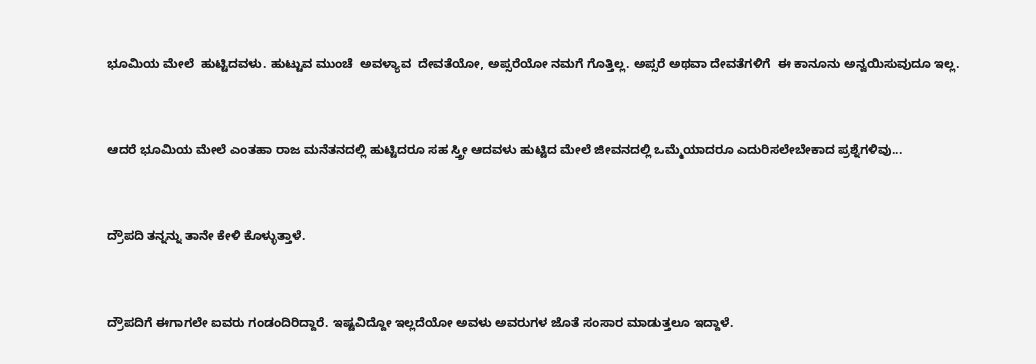ಭೂಮಿಯ‌ ಮೇಲೆ  ಹುಟ್ಟಿದವಳು. ಹುಟ್ಟುವ ಮುಂಚೆ  ಅವಳ್ಯಾವ  ದೇವತೆಯೋ, ಅಪ್ಸರೆಯೋ ನಮಗೆ ಗೊತ್ತಿಲ್ಲ. ಅಪ್ಸರೆ ಅಥವಾ ದೇವತೆಗಳಿಗೆ  ಈ ಕಾನೂನು ಅನ್ವಯಿಸುವುದೂ ಇಲ್ಲ.


ಆದರೆ ಭೂಮಿಯ ಮೇಲೆ ಎಂತಹಾ ರಾಜ ಮನೆತನದಲ್ಲಿ ಹುಟ್ಟಿದರೂ ಸಹ ಸ್ತ್ರೀ ಆದವಳು ಹುಟ್ಟಿದ ಮೇಲೆ ಜೀವನದಲ್ಲಿ ಒಮ್ಮೆಯಾದರೂ ಎದುರಿಸಲೇಬೇಕಾದ ಪ್ರಶ್ನೆಗಳಿವು...


ದ್ರೌಪದಿ ತನ್ನನ್ನು ತಾನೇ ಕೇಳಿ ಕೊಳ್ಳುತ್ತಾಳೆ.


ದ್ರೌಪದಿಗೆ ಈಗಾಗಲೇ ಐವರು ಗಂಡಂದಿರಿದ್ದಾರೆ. ಇಷ್ಟವಿದ್ದೋ ಇಲ್ಲದೆಯೋ ಅವಳು ಅವರುಗಳ ಜೊತೆ ಸಂಸಾರ ಮಾಡುತ್ತಲೂ ಇದ್ದಾಳೆ.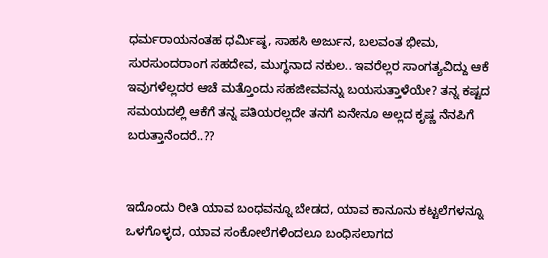ಧರ್ಮರಾಯನಂತಹ ಧರ್ಮಿಷ್ಠ, ಸಾಹಸಿ ಅರ್ಜುನ, ಬಲವಂತ ಭೀಮ, ಸುರಸುಂದರಾಂಗ ಸಹದೇವ, ಮುಗ್ಧನಾದ ನಕುಲ.. ಇವರೆಲ್ಲರ ಸಾಂಗತ್ಯವಿದ್ದು ಆಕೆ ಇವುಗಳೆಲ್ಲದರ ಆಚೆ ಮತ್ತೊಂದು ಸಹಜೀವವನ್ನು ಬಯಸುತ್ತಾಳೆಯೇ? ತನ್ನ‌ ಕಷ್ಟದ ಸಮಯದಲ್ಲಿ ಆಕೆಗೆ ತನ್ನ ಪತಿಯರಲ್ಲದೇ ತನಗೆ ಏನೇನೂ ಅಲ್ಲದ ಕೃಷ್ಣ ನೆನಪಿಗೆ ಬರುತ್ತಾನೆಂದರೆ..??


ಇದೊಂದು ರೀತಿ ಯಾವ ಬಂಧವನ್ನೂ ಬೇಡದ, ಯಾವ ಕಾನೂನು ಕಟ್ಟಲೆಗಳನ್ನೂ ಒಳಗೊಳ್ಳದ, ಯಾವ ಸಂಕೋಲೆಗಳಿಂದಲೂ ಬಂಧಿಸಲಾಗದ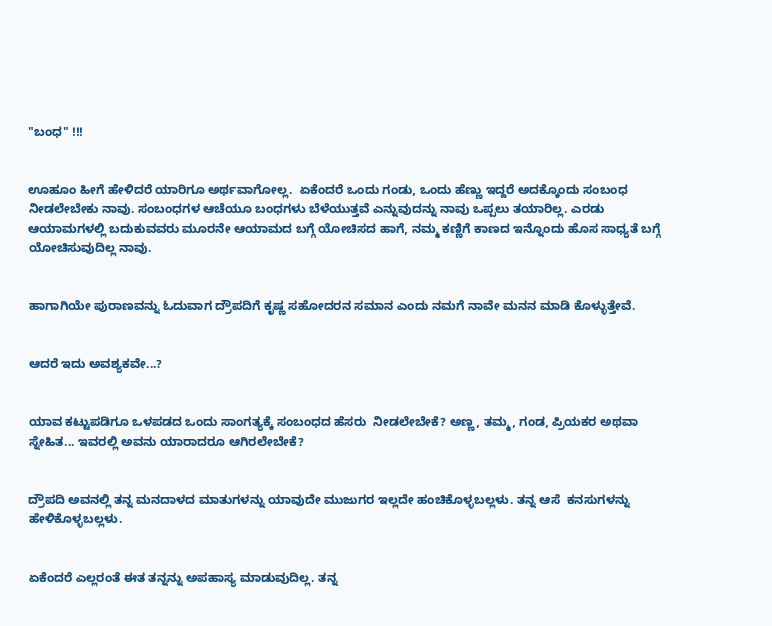"ಬಂಧ" !!!


ಊಹೂಂ ಹೀಗೆ ಹೇಳಿದರೆ ಯಾರಿಗೂ ಅರ್ಥವಾಗೋಲ್ಲ.  ಏಕೆಂದರೆ ಒಂದು ಗಂಡು, ಒಂದು ಹೆಣ್ಣು ಇದ್ದರೆ ಅದಕ್ಕೊಂದು ಸಂಬಂಧ ನೀಡಲೇಬೇಕು ನಾವು. ಸಂಬಂಧಗಳ ಆಚೆಯೂ ಬಂಧಗಳು ಬೆಳೆಯುತ್ತವೆ ಎನ್ನುವುದನ್ನು ನಾವು ಒಪ್ಪಲು ತಯಾರಿಲ್ಲ. ಎರಡು ಆಯಾಮಗಳಲ್ಲಿ ಬದುಕುವವರು ಮೂರನೇ ಆಯಾಮದ ಬಗ್ಗೆ ಯೋಚಿಸದ ಹಾಗೆ, ನಮ್ಮ ಕಣ್ಣಿಗೆ ಕಾಣದ ಇನ್ನೊಂದು ಹೊಸ ಸಾಧ್ಯತೆ ಬಗ್ಗೆ ಯೋಚಿಸುವುದಿಲ್ಲ ನಾವು.


ಹಾಗಾಗಿಯೇ ಪುರಾಣವನ್ನು ಓದುವಾಗ ದ್ರೌಪದಿಗೆ ಕೃಷ್ಣ ಸಹೋದರನ ಸಮಾನ ಎಂದು ನಮಗೆ ನಾವೇ ಮನನ ಮಾಡಿ ಕೊಳ್ಳುತ್ತೇವೆ.


ಆದರೆ ಇದು ಅವಶ್ಯಕವೇ...?


ಯಾವ ಕಟ್ಟುಪಡಿಗೂ ಒಳಪಡದ ಒಂದು ಸಾಂಗತ್ಯಕ್ಕೆ ಸಂಬಂಧದ ಹೆಸರು  ನೀಡಲೇಬೇಕೆ? ಅಣ್ಣ, ತಮ್ಮ, ಗಂಡ, ಪ್ರಿಯಕರ ಅಥವಾ ಸ್ನೇಹಿತ... ಇವರಲ್ಲಿ ಅವನು ಯಾರಾದರೂ ಆಗಿರಲೇಬೇಕೆ?


ದ್ರೌಪದಿ ಅವನಲ್ಲಿ ತನ್ನ ಮನದಾಳದ ಮಾತುಗಳನ್ನು ಯಾವುದೇ ಮುಜುಗರ ಇಲ್ಲದೇ ಹಂಚಿಕೊಳ್ಳಬಲ್ಲಳು. ತನ್ನ ಆಸೆ  ಕನಸುಗಳನ್ನು ಹೇಳಿಕೊಳ್ಳಬಲ್ಲಳು.


ಏಕೆಂದರೆ ಎಲ್ಲರಂತೆ ಈತ ತನ್ನನ್ನು ಅಪಹಾಸ್ಯ ಮಾಡುವುದಿಲ್ಲ. ತನ್ನ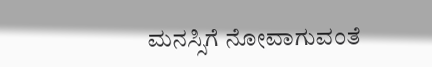ಮನಸ್ಸಿಗೆ ನೋವಾಗುವಂತೆ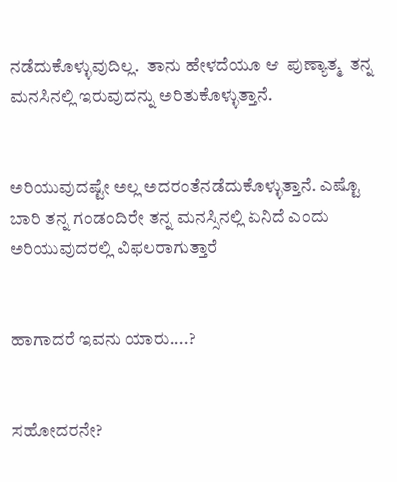ನಡೆದುಕೊಳ್ಳುವುದಿಲ್ಲ.  ತಾನು ಹೇಳದೆಯೂ ಆ  ಪುಣ್ಯಾತ್ಮ  ತನ್ನ ಮನಸಿನಲ್ಲಿ ಇರುವುದನ್ನು ಅರಿತುಕೊಳ್ಳುತ್ತಾನೆ.


ಅರಿಯುವುದಷ್ಟೇ ಅಲ್ಲ ಅದರಂತೆನಡೆದುಕೊಳ್ಳುತ್ತಾನೆ. ಎಷ್ಟೊ ಬಾರಿ ತನ್ನ ಗಂಡಂದಿರೇ ತನ್ನ ಮನಸ್ಸಿನಲ್ಲಿ ಏನಿದೆ ಎಂದು ಅರಿಯುವುದರಲ್ಲಿ ವಿಫಲರಾಗುತ್ತಾರೆ


ಹಾಗಾದರೆ ಇವನು ಯಾರು....?


ಸಹೋದರನೇ?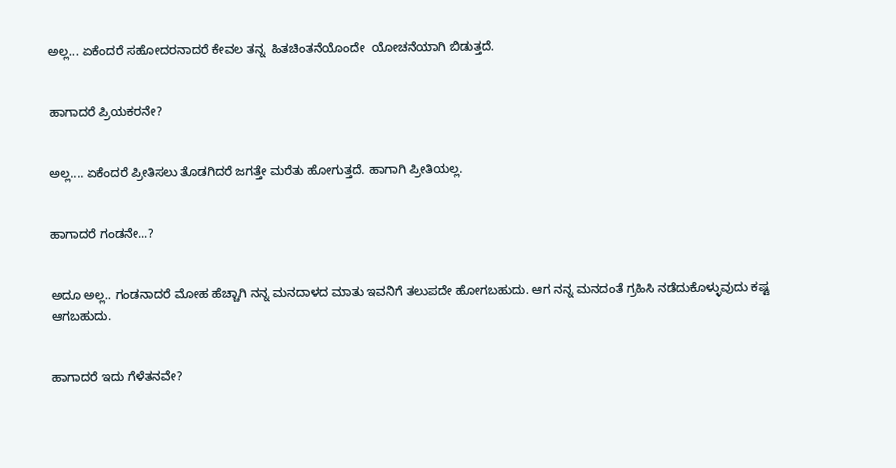ಅಲ್ಲ... ಏಕೆಂದರೆ ಸಹೋದರನಾದರೆ ಕೇವಲ ತನ್ನ  ಹಿತಚಿಂತನೆಯೊಂದೇ  ಯೋಚನೆಯಾಗಿ ಬಿಡುತ್ತದೆ.


ಹಾಗಾದರೆ ಪ್ರಿಯಕರನೇ?


ಅಲ್ಲ.... ಏಕೆಂದರೆ ಪ್ರೀತಿಸಲು ತೊಡಗಿದರೆ ಜಗತ್ತೇ ಮರೆತು ಹೋಗುತ್ತದೆ. ಹಾಗಾಗಿ ಪ್ರೀತಿಯಲ್ಲ.


ಹಾಗಾದರೆ ಗಂಡನೇ...?


ಅದೂ ಅಲ್ಲ.. ಗಂಡನಾದರೆ ಮೋಹ ಹೆಚ್ಚಾಗಿ ನನ್ನ ಮನದಾಳದ ಮಾತು ಇವನಿಗೆ ತಲುಪದೇ ಹೋಗಬಹುದು. ಆಗ ನನ್ನ ಮನದಂತೆ ಗ್ರಹಿಸಿ ನಡೆದುಕೊಳ್ಳುವುದು ಕಷ್ಟ ಆಗಬಹುದು.


ಹಾಗಾದರೆ ಇದು ಗೆಳೆತನವೇ?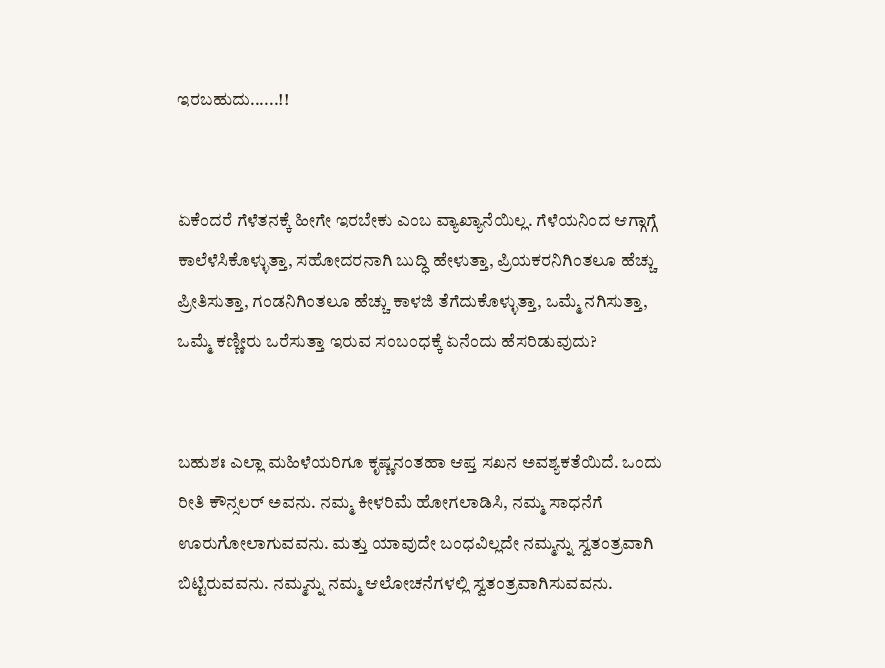ಇರಬಹುದು......!!


ಏಕೆಂದರೆ ಗೆಳೆತನಕ್ಕೆ ಹೀಗೇ ಇರಬೇಕು ಎಂಬ ವ್ಯಾಖ್ಯಾನೆಯಿಲ್ಲ. ಗೆಳೆಯನಿಂದ ಆಗ್ಗಾಗ್ಗೆ ಕಾಲೆಳೆಸಿಕೊಳ್ಳುತ್ತಾ, ಸಹೋದರನಾಗಿ ಬುದ್ಧಿ ಹೇಳುತ್ತಾ, ಪ್ರಿಯಕರನಿಗಿಂತಲೂ ಹೆಚ್ಚು ಪ್ರೀತಿಸುತ್ತಾ, ಗಂಡನಿಗಿಂತಲೂ ಹೆಚ್ಚು ಕಾಳಜಿ ತೆಗೆದುಕೊಳ್ಳುತ್ತಾ, ಒಮ್ಮೆ ನಗಿಸುತ್ತಾ, ಒಮ್ಮೆ ಕಣ್ಣೀರು ಒರೆಸುತ್ತಾ ಇರುವ ಸಂಬಂಧಕ್ಕೆ ಏನೆಂದು ಹೆಸರಿಡುವುದು?


ಬಹುಶಃ ಎಲ್ಲಾ ಮಹಿಳೆಯರಿಗೂ ಕೃಷ್ಣನಂತಹಾ ಆಪ್ತ ಸಖನ ಅವಶ್ಯಕತೆಯಿದೆ. ಒಂದು ರೀತಿ ಕೌನ್ಸಲರ್ ಅವನು. ನಮ್ಮ‌ ಕೀಳರಿಮೆ ಹೋಗಲಾಡಿಸಿ, ನಮ್ಮ ಸಾಧನೆಗೆ ಊರುಗೋಲಾಗುವವನು. ಮತ್ತು ಯಾವುದೇ ಬಂಧವಿಲ್ಲದೇ ನಮ್ಮನ್ನು ಸ್ವತಂತ್ರವಾಗಿ ಬಿಟ್ಟಿರುವವನು. ನಮ್ಮನ್ನು ನಮ್ಮ ಆಲೋಚನೆಗಳಲ್ಲಿ ಸ್ವತಂತ್ರವಾಗಿಸುವವನು.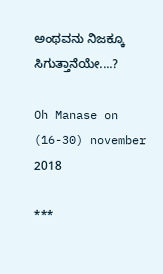ಅಂಥವನು ನಿಜಕ್ಕೂ ಸಿಗುತ್ತಾನೆಯೇ....?

Oh Manase on (16-30) november 2018

***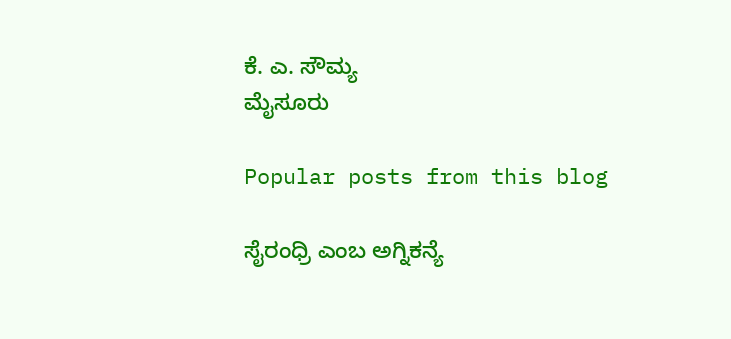ಕೆ. ಎ. ಸೌಮ್ಯ
ಮೈಸೂರು

Popular posts from this blog

ಸೈರಂಧ್ರಿ ಎಂಬ ಅಗ್ನಿಕನ್ಯೆ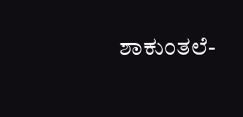ಶಾಕುಂತಲೆ-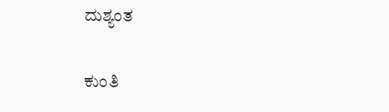ದುಶ್ಯಂತ

ಕುಂತಿ